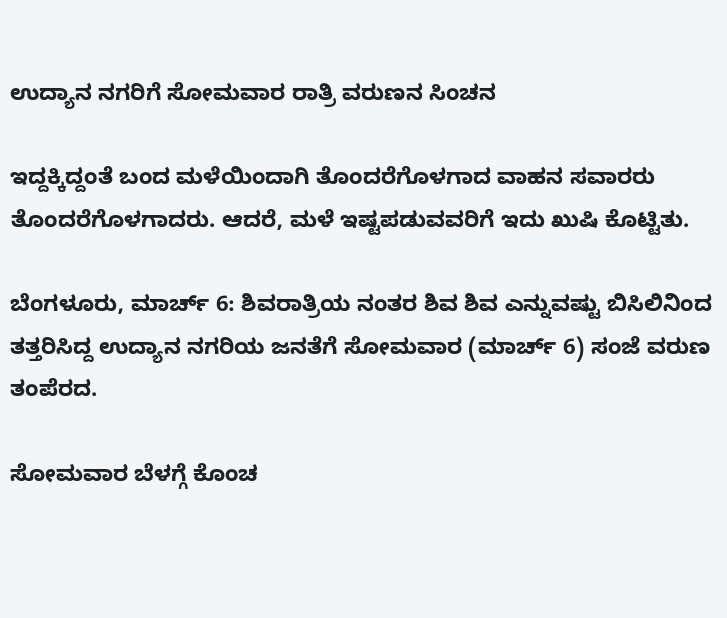ಉದ್ಯಾನ ನಗರಿಗೆ ಸೋಮವಾರ ರಾತ್ರಿ ವರುಣನ ಸಿಂಚನ

ಇದ್ದಕ್ಕಿದ್ದಂತೆ ಬಂದ ಮಳೆಯಿಂದಾಗಿ ತೊಂದರೆಗೊಳಗಾದ ವಾಹನ ಸವಾರರು ತೊಂದರೆಗೊಳಗಾದರು. ಆದರೆ, ಮಳೆ ಇಷ್ಟಪಡುವವರಿಗೆ ಇದು ಖುಷಿ ಕೊಟ್ಟಿತು.

ಬೆಂಗಳೂರು, ಮಾರ್ಚ್ 6: ಶಿವರಾತ್ರಿಯ ನಂತರ ಶಿವ ಶಿವ ಎನ್ನುವಷ್ಟು ಬಿಸಿಲಿನಿಂದ ತತ್ತರಿಸಿದ್ದ ಉದ್ಯಾನ ನಗರಿಯ ಜನತೆಗೆ ಸೋಮವಾರ (ಮಾರ್ಚ್ 6) ಸಂಜೆ ವರುಣ ತಂಪೆರದ.

ಸೋಮವಾರ ಬೆಳಗ್ಗೆ ಕೊಂಚ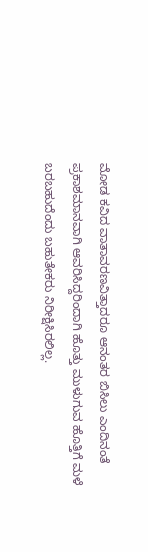ಮೋಡ ಕವಿದ ವಾತಾವರಣವಿತ್ತಾದರೂ ಆನಂತರ ಬಿಸಿಲು ಎಂದಿನಂತೆ ಪ್ರಕಾಶಮಾನವಾಗಿ ಆವರಿಸಿದ್ದರಿಂದಾಗಿ ಹೊತ್ತು ಮುಳುಗುವ ಹೊತ್ತಿಗೆ ಮಳೆ ಬರಬಹುದೆಂದು ಬಹುತೇಕರು ನಿರೀಕ್ಷಿಸಿರಲಿಲ್ಲ.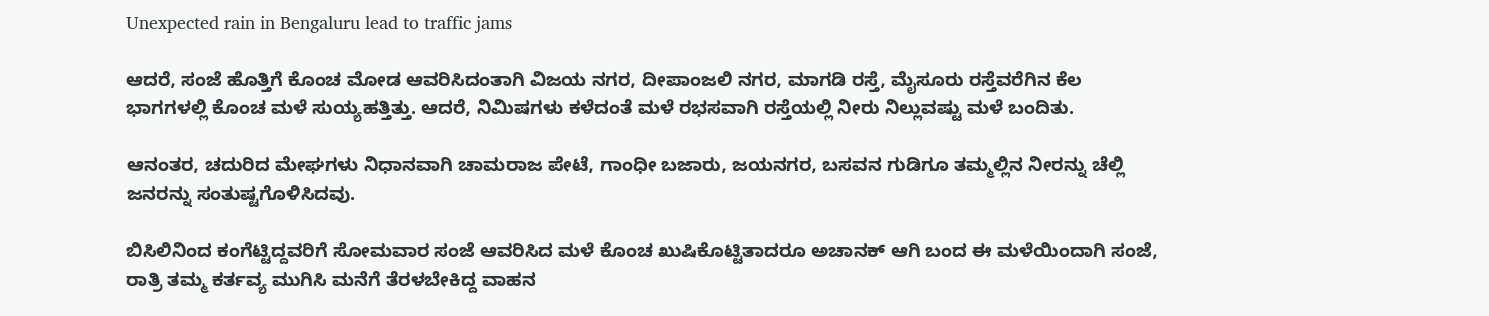Unexpected rain in Bengaluru lead to traffic jams

ಆದರೆ, ಸಂಜೆ ಹೊತ್ತಿಗೆ ಕೊಂಚ ಮೋಡ ಆವರಿಸಿದಂತಾಗಿ ವಿಜಯ ನಗರ, ದೀಪಾಂಜಲಿ ನಗರ, ಮಾಗಡಿ ರಸ್ತೆ, ಮೈಸೂರು ರಸ್ತೆವರೆಗಿನ ಕೆಲ ಭಾಗಗಳಲ್ಲಿ ಕೊಂಚ ಮಳೆ ಸುಯ್ಯಹತ್ತಿತ್ತು. ಆದರೆ, ನಿಮಿಷಗಳು ಕಳೆದಂತೆ ಮಳೆ ರಭಸವಾಗಿ ರಸ್ತೆಯಲ್ಲಿ ನೀರು ನಿಲ್ಲುವಷ್ಟು ಮಳೆ ಬಂದಿತು.

ಆನಂತರ, ಚದುರಿದ ಮೇಘಗಳು ನಿಧಾನವಾಗಿ ಚಾಮರಾಜ ಪೇಟೆ, ಗಾಂಧೀ ಬಜಾರು, ಜಯನಗರ, ಬಸವನ ಗುಡಿಗೂ ತಮ್ಮಲ್ಲಿನ ನೀರನ್ನು ಚೆಲ್ಲಿ ಜನರನ್ನು ಸಂತುಷ್ಟಗೊಳಿಸಿದವು.

ಬಿಸಿಲಿನಿಂದ ಕಂಗೆಟ್ಟಿದ್ದವರಿಗೆ ಸೋಮವಾರ ಸಂಜೆ ಆವರಿಸಿದ ಮಳೆ ಕೊಂಚ ಖುಷಿಕೊಟ್ಟಿತಾದರೂ ಅಚಾನಕ್ ಆಗಿ ಬಂದ ಈ ಮಳೆಯಿಂದಾಗಿ ಸಂಜೆ, ರಾತ್ರಿ ತಮ್ಮ ಕರ್ತವ್ಯ ಮುಗಿಸಿ ಮನೆಗೆ ತೆರಳಬೇಕಿದ್ದ ವಾಹನ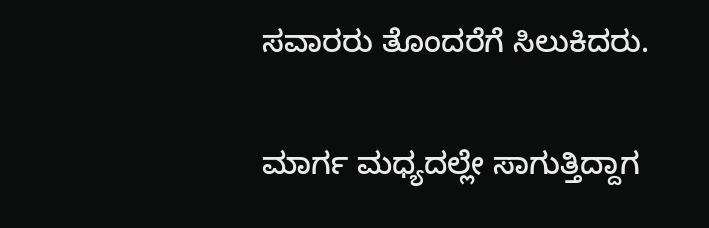ಸವಾರರು ತೊಂದರೆಗೆ ಸಿಲುಕಿದರು.

ಮಾರ್ಗ ಮಧ್ಯದಲ್ಲೇ ಸಾಗುತ್ತಿದ್ದಾಗ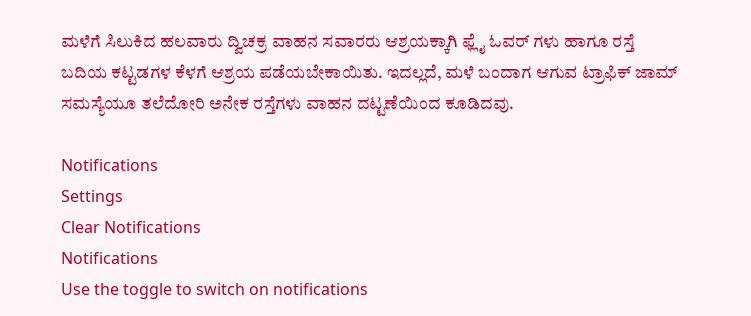ಮಳೆಗೆ ಸಿಲುಕಿದ ಹಲವಾರು ದ್ವಿಚಕ್ರ ವಾಹನ ಸವಾರರು ಆಶ್ರಯಕ್ಕಾಗಿ ಫ್ಲೈ ಓವರ್ ಗಳು ಹಾಗೂ ರಸ್ತೆ ಬದಿಯ ಕಟ್ಟಡಗಳ ಕೆಳಗೆ ಆಶ್ರಯ ಪಡೆಯಬೇಕಾಯಿತು. ಇದಲ್ಲದೆ, ಮಳೆ ಬಂದಾಗ ಆಗುವ ಟ್ರಾಫಿಕ್ ಜಾಮ್ ಸಮಸ್ಯೆಯೂ ತಲೆದೋರಿ ಅನೇಕ ರಸ್ತೆಗಳು ವಾಹನ ದಟ್ಟಣೆಯಿಂದ ಕೂಡಿದವು.

Notifications
Settings
Clear Notifications
Notifications
Use the toggle to switch on notifications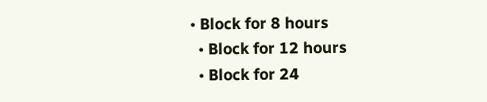• Block for 8 hours
  • Block for 12 hours
  • Block for 24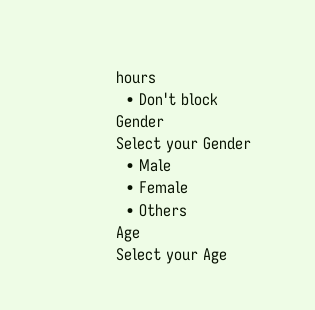hours
  • Don't block
Gender
Select your Gender
  • Male
  • Female
  • Others
Age
Select your Age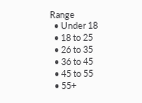Range
  • Under 18
  • 18 to 25
  • 26 to 35
  • 36 to 45
  • 45 to 55
  • 55+